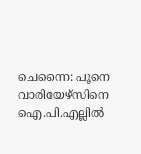ചെന്നൈ: പൂനെ വാരിയേഴ്‌സിനെ ഐ.പി.എല്ലില്‍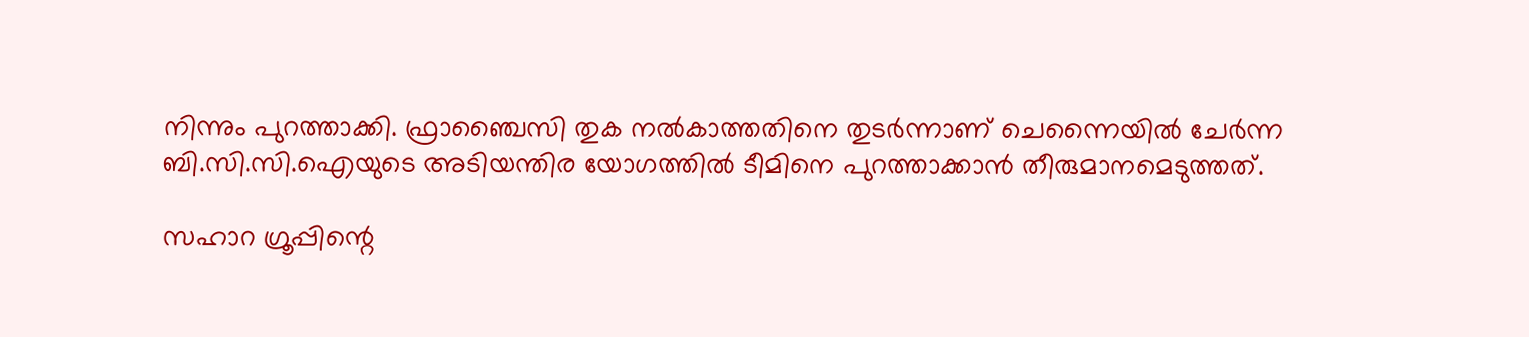നിന്നും പുറത്താക്കി. ഫ്രാഞ്ചൈസി തുക നല്‍കാത്തതിനെ തുടര്‍ന്നാണ് ചെന്നൈയില്‍ ചേര്‍ന്ന ബി.സി.സി.ഐയുടെ അടിയന്തിര യോഗത്തില്‍ ടീമിനെ പുറത്താക്കാന്‍ തീരുമാനമെടുത്തത്.

സഹാറ ഗ്രൂപ്പിന്റെ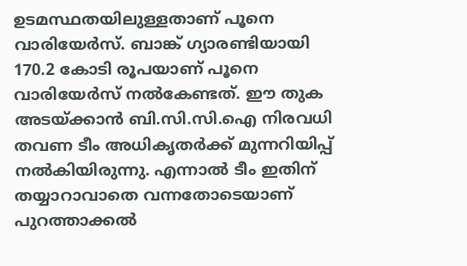ഉടമസ്ഥതയിലുള്ളതാണ് പൂനെ വാരിയേര്‍സ്. ബാങ്ക് ഗ്യാരണ്ടിയായി 170.2 കോടി രൂപയാണ് പൂനെ വാരിയേര്‍സ് നല്‍കേണ്ടത്. ഈ തുക അടയ്ക്കാന്‍ ബി.സി.സി.ഐ നിരവധി തവണ ടീം അധികൃതര്‍ക്ക് മുന്നറിയിപ്പ് നല്‍കിയിരുന്നു. എന്നാല്‍ ടീം ഇതിന് തയ്യാറാവാതെ വന്നതോടെയാണ് പുറത്താക്കല്‍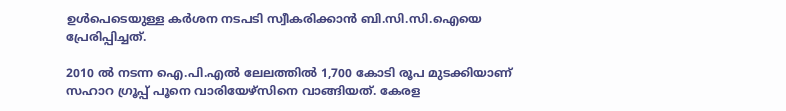ഉള്‍പെടെയുള്ള കര്‍ശന നടപടി സ്വീകരിക്കാന്‍ ബി.സി.സി.ഐയെ പ്രേരിപ്പിച്ചത്.

2010 ല്‍ നടന്ന ഐ.പി.എല്‍ ലേലത്തില്‍ 1,700 കോടി രൂപ മുടക്കിയാണ് സഹാറ ഗ്രൂപ്പ് പൂനെ വാരിയേഴ്‌സിനെ വാങ്ങിയത്. കേരള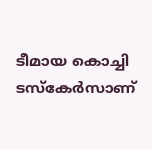ടീമായ കൊച്ചി ടസ്‌കേര്‍സാണ്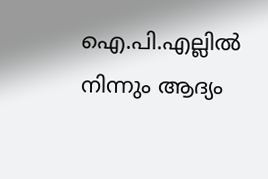ഐ.പി.എല്ലില്‍ നിന്നും ആദ്യം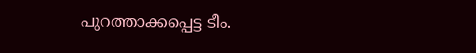പുറത്താക്കപ്പെട്ട ടീം.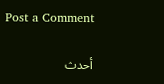Post a Comment

أحدث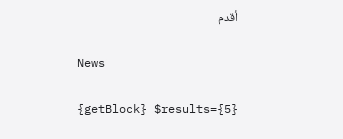أقدم

News

{getBlock} $results={5}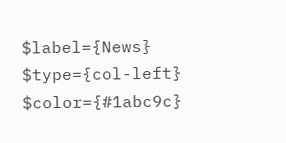$label={News} $type={col-left} $color={#1abc9c}